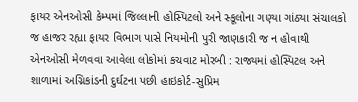ફાયર એનઓસી કેમ્પમાં જિલ્લાની હોસ્પિટલો અને સ્કૂલોના ગણ્યા ગાંઠ્યા સંચાલકો જ હાજર રહ્યા ફાયર વિભાગ પાસે નિયમોની પુરી જાણકારી જ ન હોવાથી એનઓસી મેળવવા આવેલા લોકોમાં કચવાટ મોરબી : રાજ્યમાં હોસ્પિટલ અને શાળામાં અગ્નિકાંડની દુર્ઘટના પછી હાઇકોર્ટ-સુપ્રિમ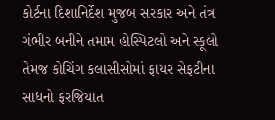કોર્ટના દિશાનિર્દેશ મુજબ સરકાર અને તંત્ર ગંભીર બનીને તમામ હોસ્પિટલો અને સ્કૂલો તેમજ કોચિંગ કલાસીસોમાં ફાયર સેફટીના સાધનો ફરજિયાત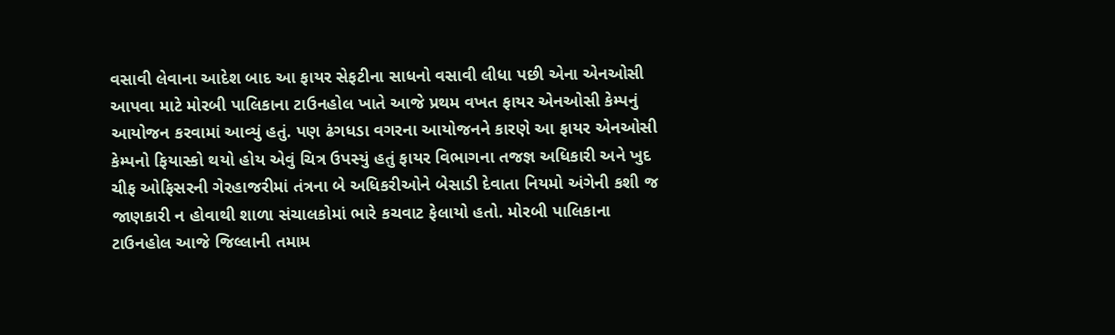વસાવી લેવાના આદેશ બાદ આ ફાયર સેફટીના સાધનો વસાવી લીધા પછી એના એનઓસી આપવા માટે મોરબી પાલિકાના ટાઉનહોલ ખાતે આજે પ્રથમ વખત ફાયર એનઓસી કેમ્પનું આયોજન કરવામાં આવ્યું હતું. પણ ઢંગધડા વગરના આયોજનને કારણે આ ફાયર એનઓસી કેમ્પનો ફિયાસ્કો થયો હોય એવું ચિત્ર ઉપસ્યું હતું ફાયર વિભાગના તજજ્ઞ અધિકારી અને ખુદ ચીફ ઓફિસરની ગેરહાજરીમાં તંત્રના બે અધિકરીઓને બેસાડી દેવાતા નિયમો અંગેની કશી જ જાણકારી ન હોવાથી શાળા સંચાલકોમાં ભારે કચવાટ ફેલાયો હતો. મોરબી પાલિકાના ટાઉનહોલ આજે જિલ્લાની તમામ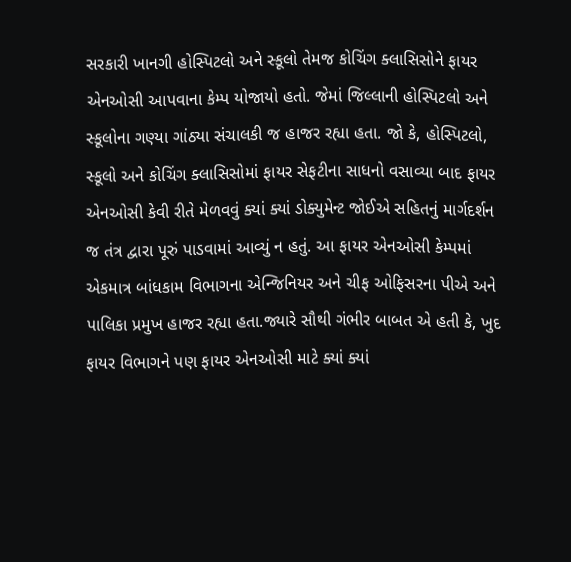સરકારી ખાનગી હોસ્પિટલો અને સ્કૂલો તેમજ કોચિંગ ક્લાસિસોને ફાયર એનઓસી આપવાના કેમ્પ યોજાયો હતો. જેમાં જિલ્લાની હોસ્પિટલો અને સ્કૂલોના ગણ્યા ગાંઠ્યા સંચાલકી જ હાજર રહ્યા હતા. જો કે, હોસ્પિટલો, સ્કૂલો અને કોચિંગ ક્લાસિસોમાં ફાયર સેફટીના સાધનો વસાવ્યા બાદ ફાયર એનઓસી કેવી રીતે મેળવવું ક્યાં ક્યાં ડોક્યુમેન્ટ જોઈએ સહિતનું માર્ગદર્શન જ તંત્ર દ્વારા પૂરું પાડવામાં આવ્યું ન હતું. આ ફાયર એનઓસી કેમ્પમાં એકમાત્ર બાંધકામ વિભાગના એન્જિનિયર અને ચીફ ઓફિસરના પીએ અને પાલિકા પ્રમુખ હાજર રહ્યા હતા.જ્યારે સૌથી ગંભીર બાબત એ હતી કે, ખુદ ફાયર વિભાગને પણ ફાયર એનઓસી માટે ક્યાં ક્યાં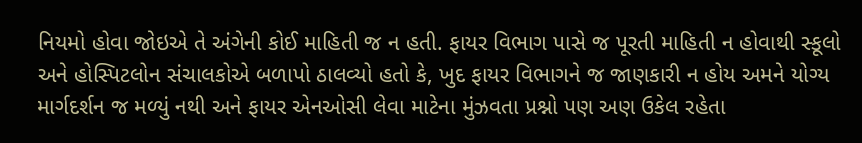નિયમો હોવા જોઇએ તે અંગેની કોઈ માહિતી જ ન હતી. ફાયર વિભાગ પાસે જ પૂરતી માહિતી ન હોવાથી સ્કૂલો અને હોસ્પિટલોન સંચાલકોએ બળાપો ઠાલવ્યો હતો કે, ખુદ ફાયર વિભાગને જ જાણકારી ન હોય અમને યોગ્ય માર્ગદર્શન જ મળ્યું નથી અને ફાયર એનઓસી લેવા માટેના મુંઝવતા પ્રશ્નો પણ અણ ઉકેલ રહેતા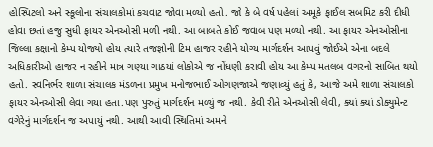હોસ્પિટલો અને સ્કૂલોના સંચાલકોમાં કચવાટ જોવા મળ્યો હતો. જો કે બે વર્ષ પહેલાં અમૂકે ફાઈલ સબમિટ કરી દીધી હોવા છતાં હજુ સુધી ફાયર એનઓસી મળી નથી. આ બાબતે કોઈ જવાબ પણ મળ્યો નથી. આ ફાયર એનઓસીના જિલ્લા કક્ષાનો કેમ્પ યોજ્યો હોય ત્યારે તજજ્ઞોની ટિમ હાજર રહીને યોગ્ય માર્ગદર્શન આપવું જોઈએ એના બદલે અધિકારીઓ હાજર ન રહીને માત્ર ગણ્યા ગાઠયાં લોકોએ જ નોંધણી કરાવી હોય આ કેમ્પ મતલબ વગરનો સાબિત થયો હતો. સ્વનિર્ભર શાળા સંચાલક મંડળના પ્રમુખ મનોજભાઈ ઓગણજાએ જણાવ્યું હતું કે, આજે અમે શાળા સંચાલકો ફાયર એનઓસી લેવા ગયા હતા.પણ પુરુતું માર્ગદર્શન મળ્યું જ નથી. કેવી રીતે એનઓસી લેવી, ક્યાં ક્યાં ડોક્યુમેન્ટ વગેરેનું માર્ગદર્શન જ અપાયું નથી. આથી આવી સ્થિતિમાં અમને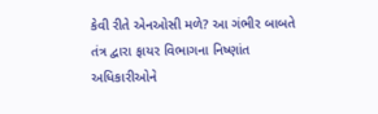કેવી રીતે એનઓસી મળે? આ ગંભીર બાબતે તંત્ર દ્વારા ફાયર વિભાગના નિષ્ણાંત અધિકારીઓને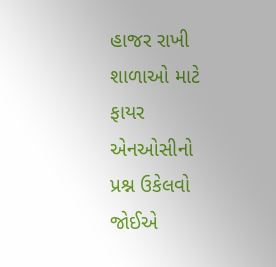હાજર રાખી શાળાઓ માટે ફાયર એનઓસીનો પ્રશ્ન ઉકેલવો જોઈએ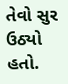તેવો સુર ઉઠ્યો હતો.